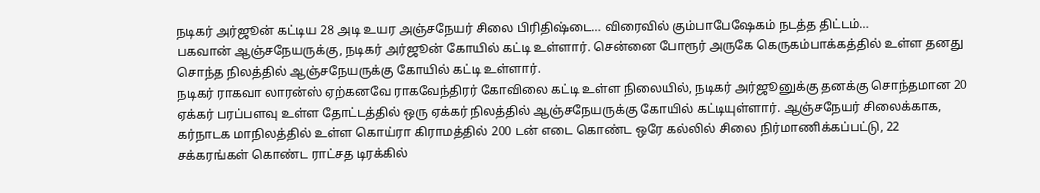நடிகர் அர்ஜூன் கட்டிய 28 அடி உயர அஞ்சநேயர் சிலை பிரிதிஷ்டை… விரைவில் கும்பாபேஷேகம் நடத்த திட்டம்…
பகவான் ஆஞ்சநேயருக்கு, நடிகர் அர்ஜூன் கோயில் கட்டி உள்ளார். சென்னை போரூர் அருகே கெருகம்பாக்கத்தில் உள்ள தனது சொந்த நிலத்தில் ஆஞ்சநேயருக்கு கோயில் கட்டி உள்ளார்.
நடிகர் ராகவா லாரன்ஸ் ஏற்கனவே ராகவேந்திரர் கோவிலை கட்டி உள்ள நிலையில், நடிகர் அர்ஜூனுக்கு தனக்கு சொந்தமான 20 ஏக்கர் பரப்பளவு உள்ள தோட்டத்தில் ஒரு ஏக்கர் நிலத்தில் ஆஞ்சநேயருக்கு கோயில் கட்டியுள்ளார். ஆஞ்சநேயர் சிலைக்காக, கர்நாடக மாநிலத்தில் உள்ள கொய்ரா கிராமத்தில் 200 டன் எடை கொண்ட ஒரே கல்லில் சிலை நிர்மாணிக்கப்பட்டு, 22 சக்கரங்கள் கொண்ட ராட்சத டிரக்கில்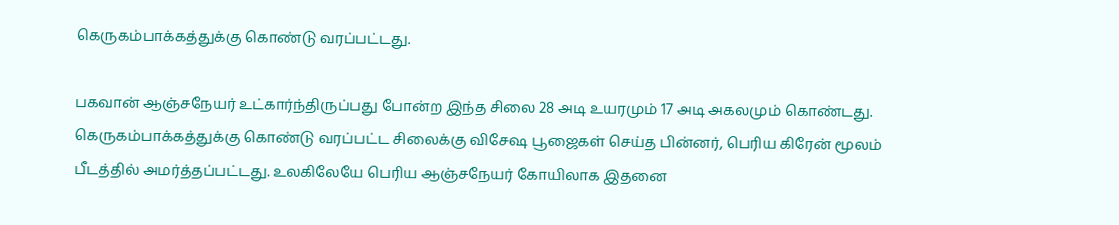கெருகம்பாக்கத்துக்கு கொண்டு வரப்பட்டது.

பகவான் ஆஞ்சநேயர் உட்கார்ந்திருப்பது போன்ற இந்த சிலை 28 அடி உயரமும் 17 அடி அகலமும் கொண்டது. கெருகம்பாக்கத்துக்கு கொண்டு வரப்பட்ட சிலைக்கு விசேஷ பூஜைகள் செய்த பின்னர், பெரிய கிரேன் மூலம் பீடத்தில் அமர்த்தப்பட்டது. உலகிலேயே பெரிய ஆஞ்சநேயர் கோயிலாக இதனை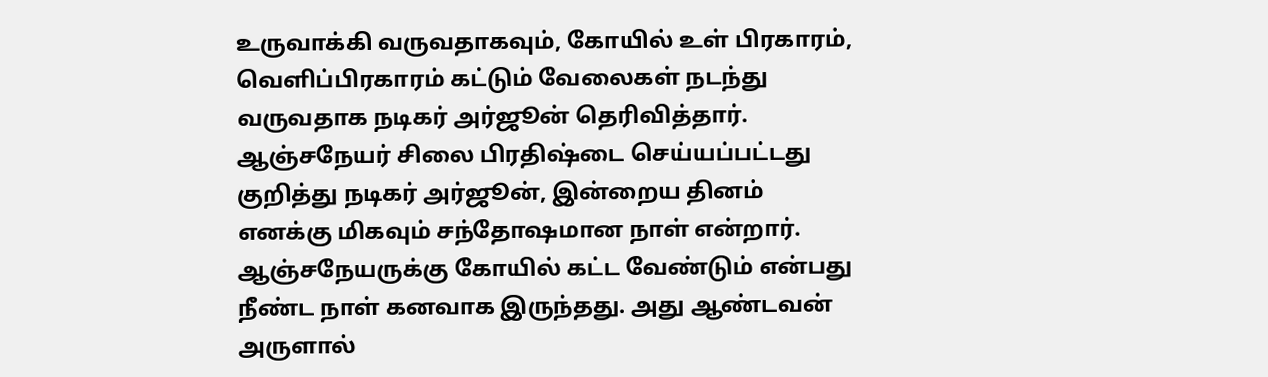உருவாக்கி வருவதாகவும், கோயில் உள் பிரகாரம், வெளிப்பிரகாரம் கட்டும் வேலைகள் நடந்து வருவதாக நடிகர் அர்ஜூன் தெரிவித்தார்.
ஆஞ்சநேயர் சிலை பிரதிஷ்டை செய்யப்பட்டது குறித்து நடிகர் அர்ஜூன், இன்றைய தினம் எனக்கு மிகவும் சந்தோஷமான நாள் என்றார். ஆஞ்சநேயருக்கு கோயில் கட்ட வேண்டும் என்பது நீண்ட நாள் கனவாக இருந்தது. அது ஆண்டவன் அருளால்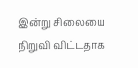இன்று சிலையை நிறுவி விட்டதாக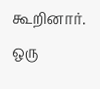கூறினார். ஒரு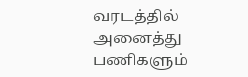வரடத்தில் அனைத்து பணிகளும்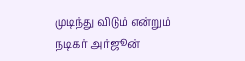முடிந்து விடும் என்றும் நடிகர் அர்ஜூன்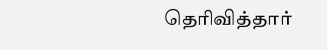தெரிவித்தார்